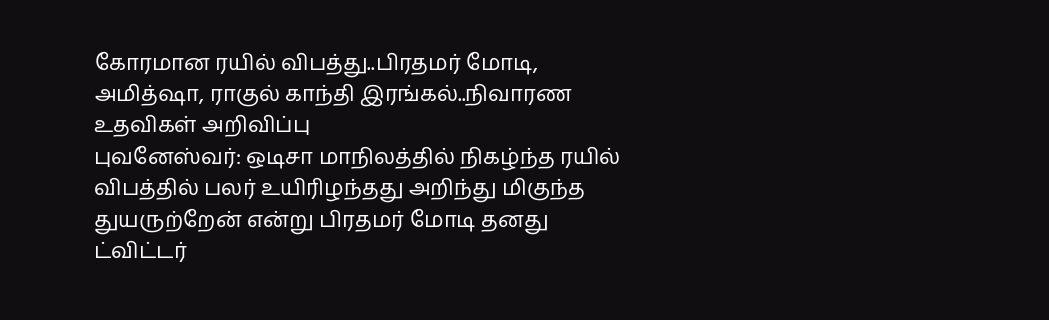கோரமான ரயில் விபத்து..பிரதமர் மோடி, அமித்ஷா, ராகுல் காந்தி இரங்கல்..நிவாரண உதவிகள் அறிவிப்பு
புவனேஸ்வர்: ஒடிசா மாநிலத்தில் நிகழ்ந்த ரயில் விபத்தில் பலர் உயிரிழந்தது அறிந்து மிகுந்த துயருற்றேன் என்று பிரதமர் மோடி தனது ட்விட்டர்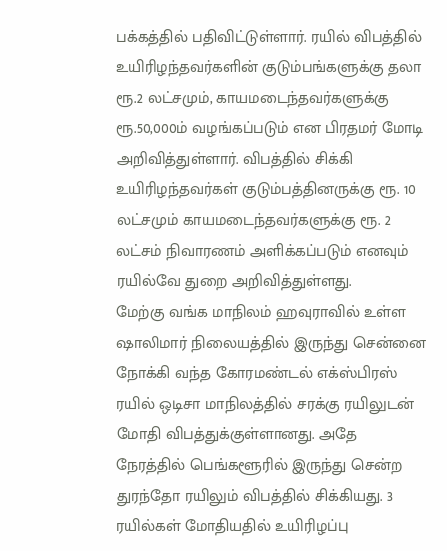பக்கத்தில் பதிவிட்டுள்ளார். ரயில் விபத்தில் உயிரிழந்தவர்களின் குடும்பங்களுக்கு தலா ரூ.2 லட்சமும், காயமடைந்தவர்களுக்கு ரூ.50,000ம் வழங்கப்படும் என பிரதமர் மோடி அறிவித்துள்ளார். விபத்தில் சிக்கி உயிரிழந்தவர்கள் குடும்பத்தினருக்கு ரூ. 10 லட்சமும் காயமடைந்தவர்களுக்கு ரூ. 2 லட்சம் நிவாரணம் அளிக்கப்படும் எனவும் ரயில்வே துறை அறிவித்துள்ளது.
மேற்கு வங்க மாநிலம் ஹவுராவில் உள்ள ஷாலிமார் நிலையத்தில் இருந்து சென்னை நோக்கி வந்த கோரமண்டல் எக்ஸ்பிரஸ் ரயில் ஒடிசா மாநிலத்தில் சரக்கு ரயிலுடன் மோதி விபத்துக்குள்ளானது. அதே நேரத்தில் பெங்களூரில் இருந்து சென்ற துரந்தோ ரயிலும் விபத்தில் சிக்கியது. 3 ரயில்கள் மோதியதில் உயிரிழப்பு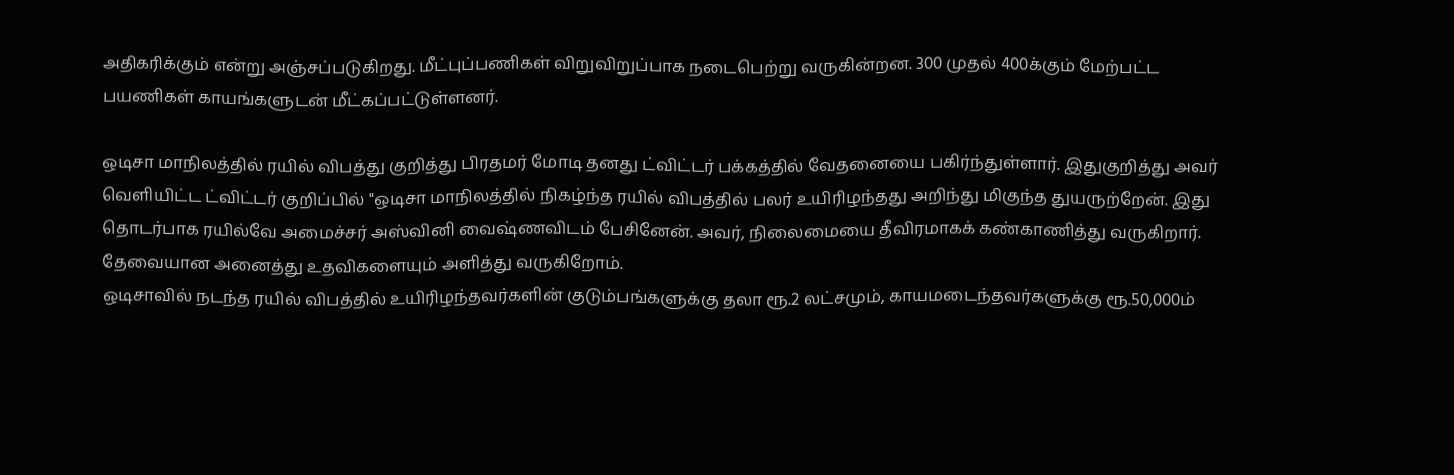அதிகரிக்கும் என்று அஞ்சப்படுகிறது. மீட்புப்பணிகள் விறுவிறுப்பாக நடைபெற்று வருகின்றன. 300 முதல் 400க்கும் மேற்பட்ட பயணிகள் காயங்களுடன் மீட்கப்பட்டுள்ளனர்.

ஒடிசா மாநிலத்தில் ரயில் விபத்து குறித்து பிரதமர் மோடி தனது ட்விட்டர் பக்கத்தில் வேதனையை பகிர்ந்துள்ளார். இதுகுறித்து அவர் வெளியிட்ட ட்விட்டர் குறிப்பில் "ஒடிசா மாநிலத்தில் நிகழ்ந்த ரயில் விபத்தில் பலர் உயிரிழந்தது அறிந்து மிகுந்த துயருற்றேன். இது தொடர்பாக ரயில்வே அமைச்சர் அஸ்வினி வைஷ்ணவிடம் பேசினேன். அவர், நிலைமையை தீவிரமாகக் கண்காணித்து வருகிறார். தேவையான அனைத்து உதவிகளையும் அளித்து வருகிறோம்.
ஒடிசாவில் நடந்த ரயில் விபத்தில் உயிரிழந்தவர்களின் குடும்பங்களுக்கு தலா ரூ.2 லட்சமும், காயமடைந்தவர்களுக்கு ரூ.50,000ம்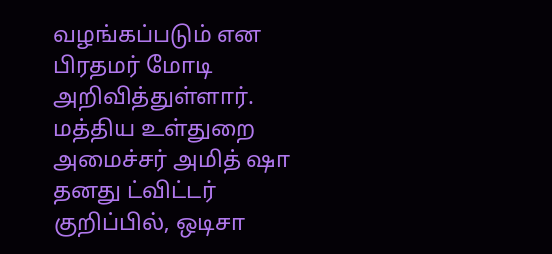வழங்கப்படும் என பிரதமர் மோடி அறிவித்துள்ளார்.
மத்திய உள்துறை அமைச்சர் அமித் ஷா தனது ட்விட்டர் குறிப்பில், ஒடிசா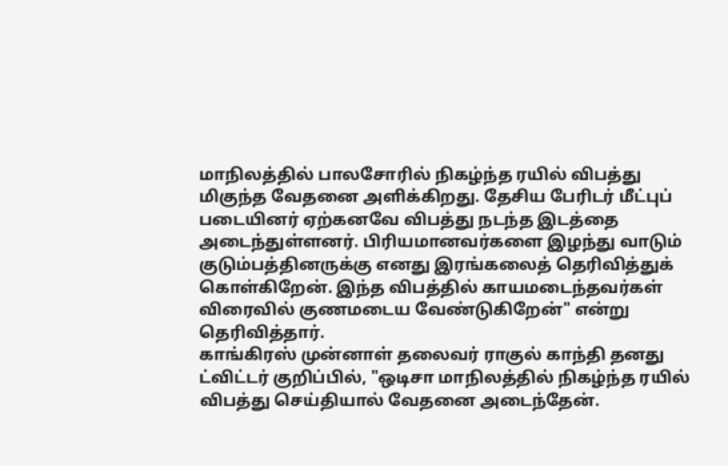மாநிலத்தில் பாலசோரில் நிகழ்ந்த ரயில் விபத்து மிகுந்த வேதனை அளிக்கிறது. தேசிய பேரிடர் மீட்புப் படையினர் ஏற்கனவே விபத்து நடந்த இடத்தை அடைந்துள்ளனர். பிரியமானவர்களை இழந்து வாடும் குடும்பத்தினருக்கு எனது இரங்கலைத் தெரிவித்துக் கொள்கிறேன். இந்த விபத்தில் காயமடைந்தவர்கள் விரைவில் குணமடைய வேண்டுகிறேன்" என்று தெரிவித்தார்.
காங்கிரஸ் முன்னாள் தலைவர் ராகுல் காந்தி தனது ட்விட்டர் குறிப்பில், "ஒடிசா மாநிலத்தில் நிகழ்ந்த ரயில் விபத்து செய்தியால் வேதனை அடைந்தேன்.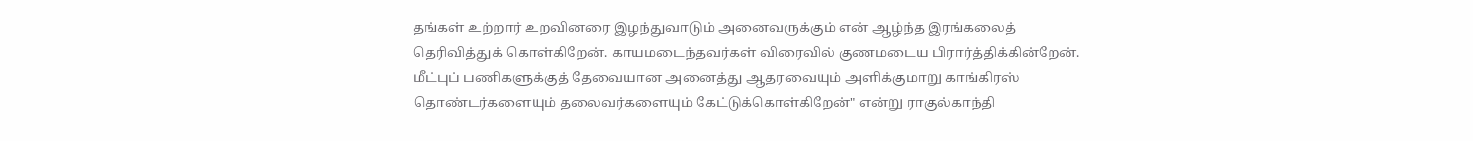தங்கள் உற்றார் உறவினரை இழந்துவாடும் அனைவருக்கும் என் ஆழ்ந்த இரங்கலைத் தெரிவித்துக் கொள்கிறேன். காயமடைந்தவர்கள் விரைவில் குணமடைய பிரார்த்திக்கின்றேன். மீட்புப் பணிகளுக்குத் தேவையான அனைத்து ஆதரவையும் அளிக்குமாறு காங்கிரஸ் தொண்டர்களையும் தலைவர்களையும் கேட்டுக்கொள்கிறேன்" என்று ராகுல்காந்தி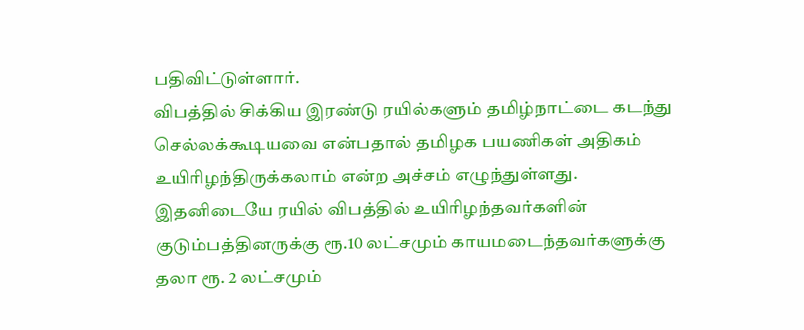பதிவிட்டுள்ளார்.
விபத்தில் சிக்கிய இரண்டு ரயில்களும் தமிழ்நாட்டை கடந்து செல்லக்கூடியவை என்பதால் தமிழக பயணிகள் அதிகம் உயிரிழந்திருக்கலாம் என்ற அச்சம் எழுந்துள்ளது.
இதனிடையே ரயில் விபத்தில் உயிரிழந்தவர்களின் குடும்பத்தினருக்கு ரூ.10 லட்சமும் காயமடைந்தவர்களுக்கு தலா ரூ. 2 லட்சமும்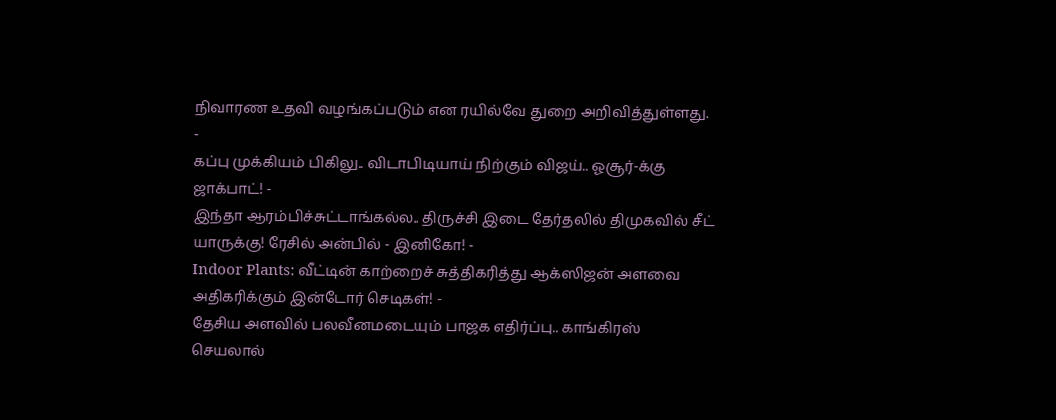நிவாரண உதவி வழங்கப்படும் என ரயில்வே துறை அறிவித்துள்ளது.
-
கப்பு முக்கியம் பிகிலு.. விடாபிடியாய் நிற்கும் விஜய்.. ஓசூர்-க்கு ஜாக்பாட்! -
இந்தா ஆரம்பிச்சுட்டாங்கல்ல.. திருச்சி இடை தேர்தலில் திமுகவில் சீட் யாருக்கு! ரேசில் அன்பில் - இனிகோ! -
Indoor Plants: வீட்டின் காற்றைச் சுத்திகரித்து ஆக்ஸிஜன் அளவை அதிகரிக்கும் இன்டோர் செடிகள்! -
தேசிய அளவில் பலவீனமடையும் பாஜக எதிர்ப்பு.. காங்கிரஸ் செயலால்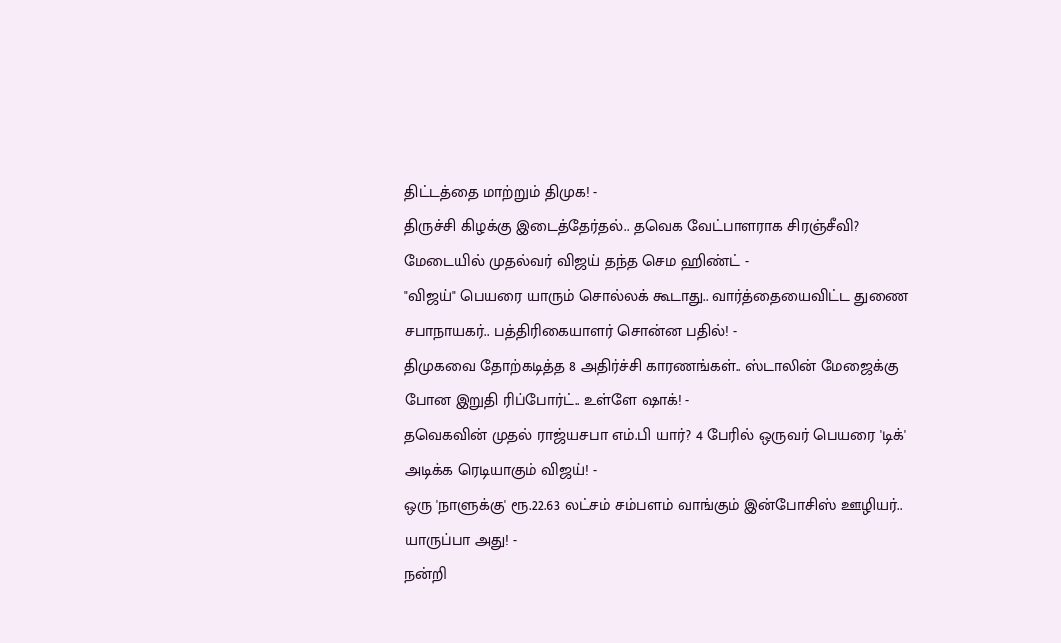திட்டத்தை மாற்றும் திமுக! -
திருச்சி கிழக்கு இடைத்தேர்தல்.. தவெக வேட்பாளராக சிரஞ்சீவி? மேடையில் முதல்வர் விஜய் தந்த செம ஹிண்ட் -
"விஜய்" பெயரை யாரும் சொல்லக் கூடாது.. வார்த்தையைவிட்ட துணை சபாநாயகர்.. பத்திரிகையாளர் சொன்ன பதில்! -
திமுகவை தோற்கடித்த 8 அதிர்ச்சி காரணங்கள்.. ஸ்டாலின் மேஜைக்கு போன இறுதி ரிப்போர்ட்.. உள்ளே ஷாக்! -
தவெகவின் முதல் ராஜ்யசபா எம்.பி யார்? 4 பேரில் ஒருவர் பெயரை 'டிக்' அடிக்க ரெடியாகும் விஜய்! -
ஒரு 'நாளுக்கு' ரூ.22.63 லட்சம் சம்பளம் வாங்கும் இன்போசிஸ் ஊழியர்.. யாருப்பா அது! -
நன்றி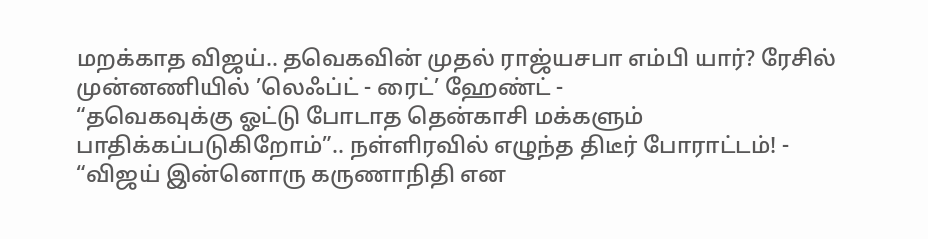மறக்காத விஜய்.. தவெகவின் முதல் ராஜ்யசபா எம்பி யார்? ரேசில் முன்னணியில் ’லெஃப்ட் - ரைட்’ ஹேண்ட் -
“தவெகவுக்கு ஓட்டு போடாத தென்காசி மக்களும் பாதிக்கப்படுகிறோம்”.. நள்ளிரவில் எழுந்த திடீர் போராட்டம்! -
“விஜய் இன்னொரு கருணாநிதி என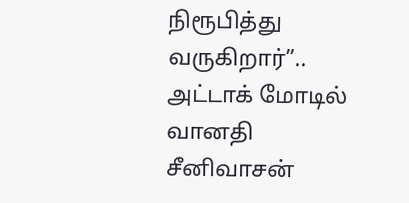நிரூபித்து வருகிறார்”.. அட்டாக் மோடில் வானதி சீனிவாசன்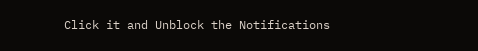Click it and Unblock the Notifications